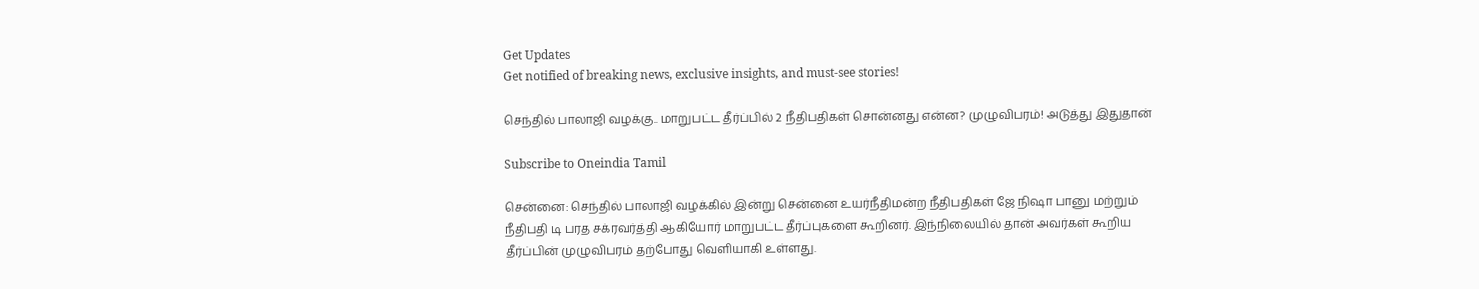Get Updates
Get notified of breaking news, exclusive insights, and must-see stories!

செந்தில் பாலாஜி வழக்கு.. மாறுபட்ட தீர்ப்பில் 2 நீதிபதிகள் சொன்னது என்ன? முழுவிபரம்! அடுத்து இதுதான்

Subscribe to Oneindia Tamil

சென்னை: செந்தில் பாலாஜி வழக்கில் இன்று சென்னை உயர்நீதிமன்ற நீதிபதிகள் ஜே நிஷா பானு மற்றும் நீதிபதி டி பரத சக்ரவர்த்தி ஆகியோர் மாறுபட்ட தீர்ப்புகளை கூறினர். இந்நிலையில் தான் அவர்கள் கூறிய தீர்ப்பின் முழுவிபரம் தற்போது வெளியாகி உள்ளது.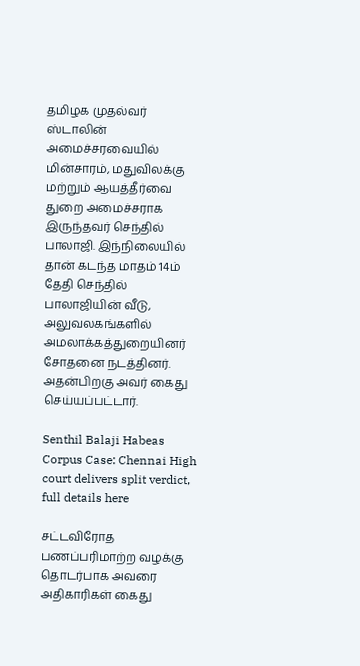தமிழக முதல்வர் ஸ்டாலின் அமைச்சரவையில் மின்சாரம், மதுவிலக்கு மற்றும் ஆயத்தீர்வை துறை அமைச்சராக இருந்தவர் செந்தில் பாலாஜி. இந்நிலையில் தான் கடந்த மாதம் 14ம் தேதி செந்தில் பாலாஜியின் வீடு, அலுவலகங்களில் அமலாக்கத்துறையினர் சோதனை நடத்தினர். அதன்பிறகு அவர் கைது செய்யப்பட்டார்.

Senthil Balaji Habeas Corpus Case: Chennai High court delivers split verdict, full details here

சட்டவிரோத பணப்பரிமாற்ற வழக்கு தொடர்பாக அவரை அதிகாரிகள் கைது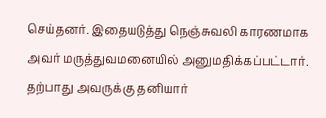செய்தனர். இதையடுத்து நெஞ்சுவலி காரணமாக அவர் மருத்துவமனையில் அனுமதிக்கப்பட்டார். தற்பாது அவருக்கு தனியார்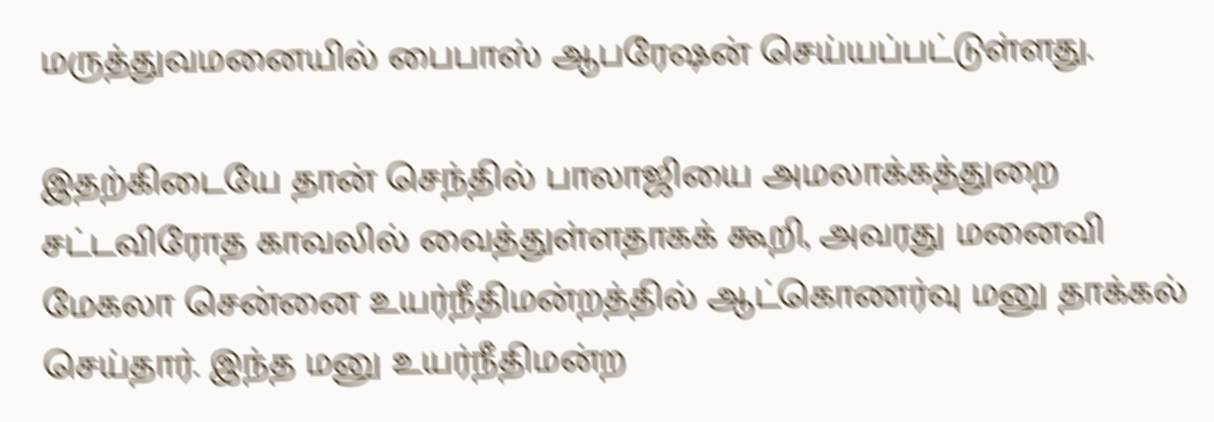மருத்துவமனையில் பைபாஸ் ஆபரேஷன் செய்யப்பட்டுள்ளது.

இதற்கிடையே தான் செந்தில் பாலாஜியை அமலாக்கத்துறை சட்டவிரோத காவலில் வைத்துள்ளதாகக் கூறி, அவரது மனைவி மேகலா சென்னை உயர்நீதிமன்றத்தில் ஆட்கொணர்வு மனு தாக்கல் செய்தார். இந்த மனு உயர்நீதிமன்ற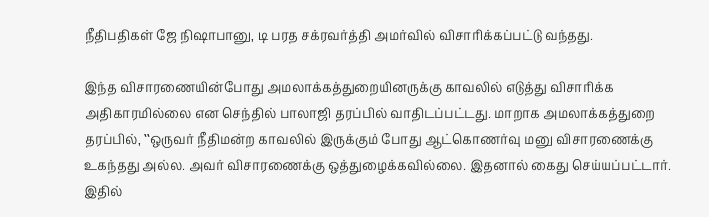நீதிபதிகள் ஜே நிஷாபானு, டி பரத சக்ரவர்த்தி அமர்வில் விசாரிக்கப்பட்டு வந்தது.

இந்த விசாரணையின்போது அமலாக்கத்துறையினருக்கு காவலில் எடுத்து விசாரிக்க அதிகாரமில்லை என செந்தில் பாலாஜி தரப்பில் வாதிடப்பட்டது. மாறாக அமலாக்கத்துறை தரப்பில், ‛‛ஒருவர் நீதிமன்ற காவலில் இருக்கும் போது ஆட்கொணர்வு மனு விசாரணைக்கு உகந்தது அல்ல. அவர் விசாரணைக்கு ஒத்துழைக்கவில்லை. இதனால் கைது செய்யப்பட்டார். இதில்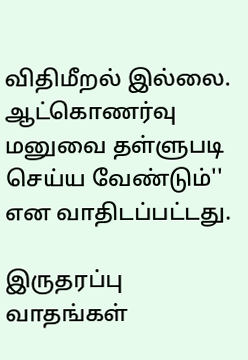விதிமீறல் இல்லை. ஆட்கொணர்வு மனுவை தள்ளுபடி செய்ய வேண்டும்'' என வாதிடப்பட்டது.

இருதரப்பு வாதங்கள்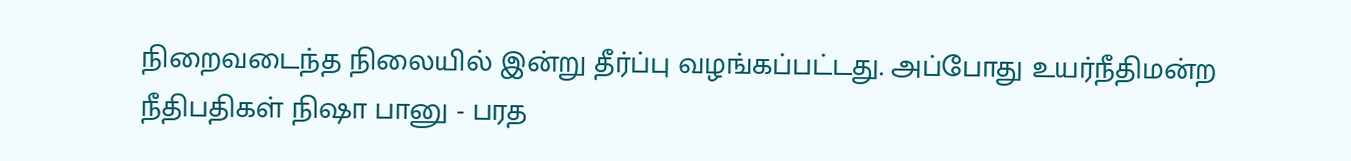நிறைவடைந்த நிலையில் இன்று தீர்ப்பு வழங்கப்பட்டது. அப்போது உயர்நீதிமன்ற நீதிபதிகள் நிஷா பானு - பரத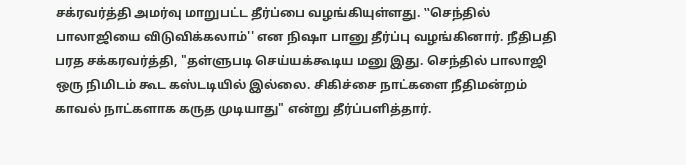சக்ரவர்த்தி அமர்வு மாறுபட்ட தீர்ப்பை வழங்கியுள்ளது. ‛‛செந்தில் பாலாஜியை விடுவிக்கலாம்'' என நிஷா பானு தீர்ப்பு வழங்கினார். நீதிபதி பரத சக்கரவர்த்தி, "தள்ளுபடி செய்யக்கூடிய மனு இது. செந்தில் பாலாஜி ஒரு நிமிடம் கூட கஸ்டடியில் இல்லை. சிகிச்சை நாட்களை நீதிமன்றம் காவல் நாட்களாக கருத முடியாது" என்று தீர்ப்பளித்தார்.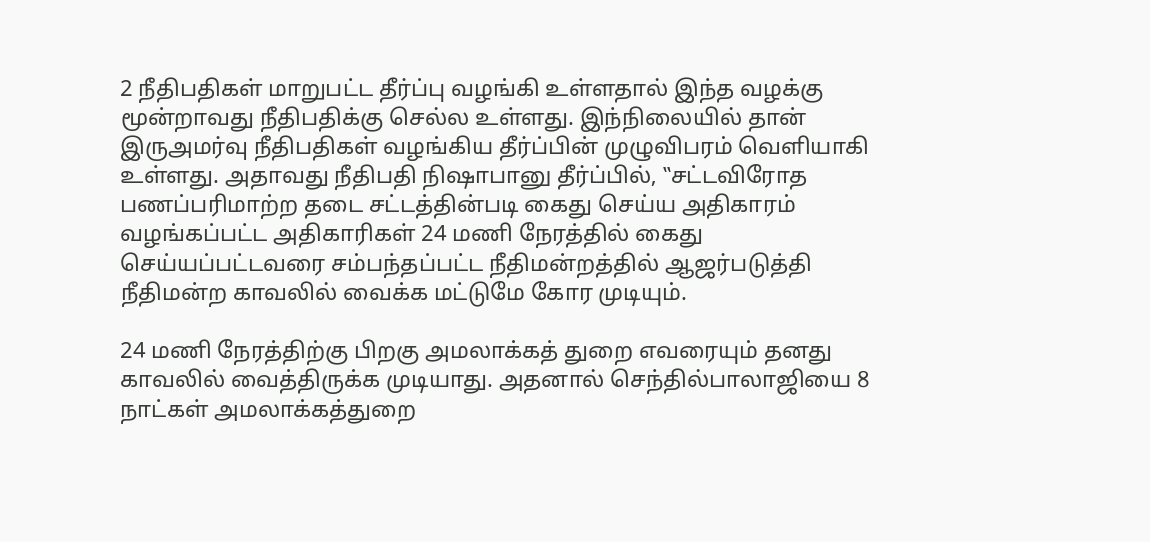2 நீதிபதிகள் மாறுபட்ட தீர்ப்பு வழங்கி உள்ளதால் இந்த வழக்கு மூன்றாவது நீதிபதிக்கு செல்ல உள்ளது. இந்நிலையில் தான் இருஅமர்வு நீதிபதிகள் வழங்கிய தீர்ப்பின் முழுவிபரம் வெளியாகி உள்ளது. அதாவது நீதிபதி நிஷாபானு தீர்ப்பில், ‛‛சட்டவிரோத பணப்பரிமாற்ற தடை சட்டத்தின்படி கைது செய்ய அதிகாரம் வழங்கப்பட்ட அதிகாரிகள் 24 மணி நேரத்தில் கைது செய்யப்பட்டவரை சம்பந்தப்பட்ட நீதிமன்றத்தில் ஆஜர்படுத்தி நீதிமன்ற காவலில் வைக்க மட்டுமே கோர முடியும்.

24 மணி நேரத்திற்கு பிறகு அமலாக்கத் துறை எவரையும் தனது காவலில் வைத்திருக்க முடியாது. அதனால் செந்தில்பாலாஜியை 8 நாட்கள் அமலாக்கத்துறை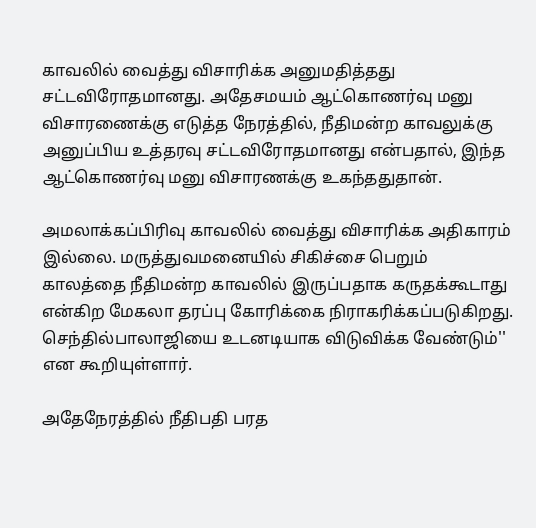காவலில் வைத்து விசாரிக்க அனுமதித்தது சட்டவிரோதமானது. அதேசமயம் ஆட்கொணர்வு மனு விசாரணைக்கு எடுத்த நேரத்தில், நீதிமன்ற காவலுக்கு அனுப்பிய உத்தரவு சட்டவிரோதமானது என்பதால், இந்த ஆட்கொணர்வு மனு விசாரணக்கு உகந்ததுதான்.

அமலாக்கப்பிரிவு காவலில் வைத்து விசாரிக்க அதிகாரம் இல்லை. மருத்துவமனையில் சிகிச்சை பெறும் காலத்தை நீதிமன்ற காவலில் இருப்பதாக கருதக்கூடாது என்கிற மேகலா தரப்பு கோரிக்கை நிராகரிக்கப்படுகிறது. செந்தில்பாலாஜியை உடனடியாக விடுவிக்க வேண்டும்'' என கூறியுள்ளார்.

அதேநேரத்தில் நீதிபதி பரத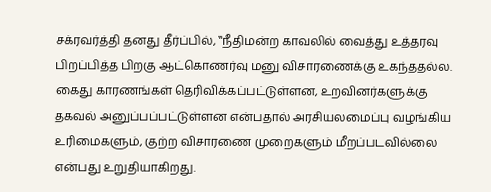சக்ரவர்த்தி தனது தீர்ப்பில், ‛‛நீதிமன்ற காவலில் வைத்து உத்தரவு பிறப்பித்த பிறகு ஆட்கொணர்வு மனு விசாரணைக்கு உகந்ததல்ல. கைது காரணங்கள் தெரிவிக்கப்பட்டுள்ளன, உறவினர்களுக்கு தகவல் அனுப்பப்பட்டுள்ளன என்பதால் அரசியலமைப்பு வழங்கிய உரிமைகளும், குற்ற விசாரணை முறைகளும் மீறப்படவில்லை என்பது உறுதியாகிறது.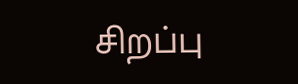சிறப்பு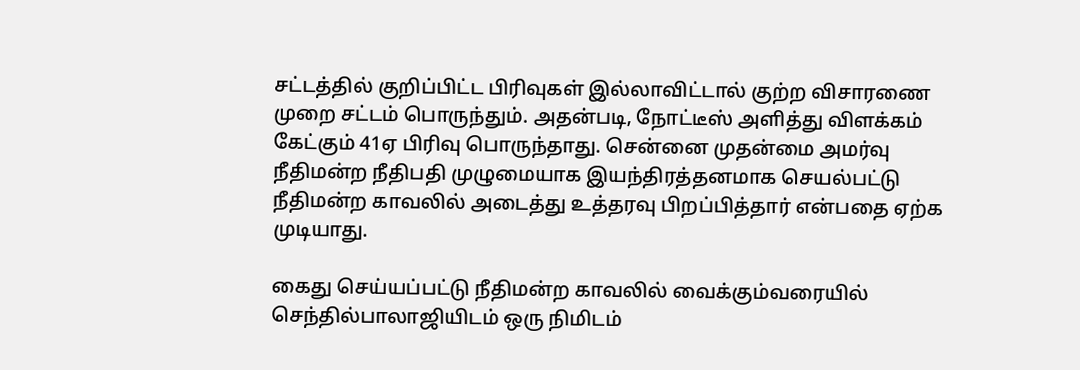சட்டத்தில் குறிப்பிட்ட பிரிவுகள் இல்லாவிட்டால் குற்ற விசாரணை முறை சட்டம் பொருந்தும். அதன்படி, நோட்டீஸ் அளித்து விளக்கம் கேட்கும் 41ஏ பிரிவு பொருந்தாது. சென்னை முதன்மை அமர்வு நீதிமன்ற நீதிபதி முழுமையாக இயந்திரத்தனமாக செயல்பட்டு நீதிமன்ற காவலில் அடைத்து உத்தரவு பிறப்பித்தார் என்பதை ஏற்க முடியாது.

கைது செய்யப்பட்டு நீதிமன்ற காவலில் வைக்கும்வரையில் செந்தில்பாலாஜியிடம் ஒரு நிமிடம்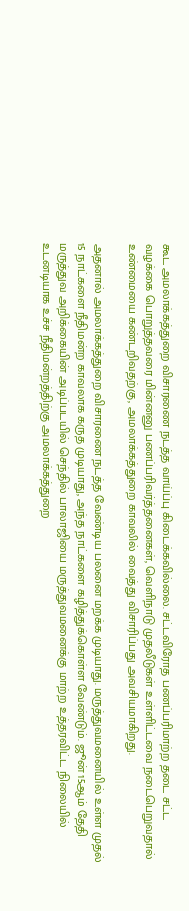கூட அமலாக்கத்துறை விசாரணை நடத்த வாய்ப்பு கிடைக்கவில்லை. சட்டவிரோத பணப்பரிமாற்ற தடை சட்ட வழக்கை பொறுத்தவரை மின்னனு பணப்பரிவர்த்தனைகள், வெளிநாடு முதலீடுகள் உள்ளிட்டவை நடைபெறுவதால் உண்மையை கண்டறிவதற்கு, அமலாக்கத்துறை காவலில் வைத்து விசாரிப்பது அவசியமாகிறது.

அதனால் அமலாக்கத்துறை விசாரணை நடத்த வேண்டிய பலனை மறக்க முடியாது. மருத்துவமனையில் உள்ள முதல் 15 நாட்களை நீதிமன்ற காவலாக கருத முடியாது, அந்த நாட்களை கழித்துக்கொள்ள வேண்டும். ஜூன் 15ஆம் தேதி மருத்துவ அறிக்கையின் அடிப்படயில் செந்தில் பாலாஜியை மருத்துவமனைக்கு மாற்ற உத்தரவிட்ட நிலையில் உடனடியாக உச்ச நீதிமன்றத்திற்கு அமலாக்கத்துறை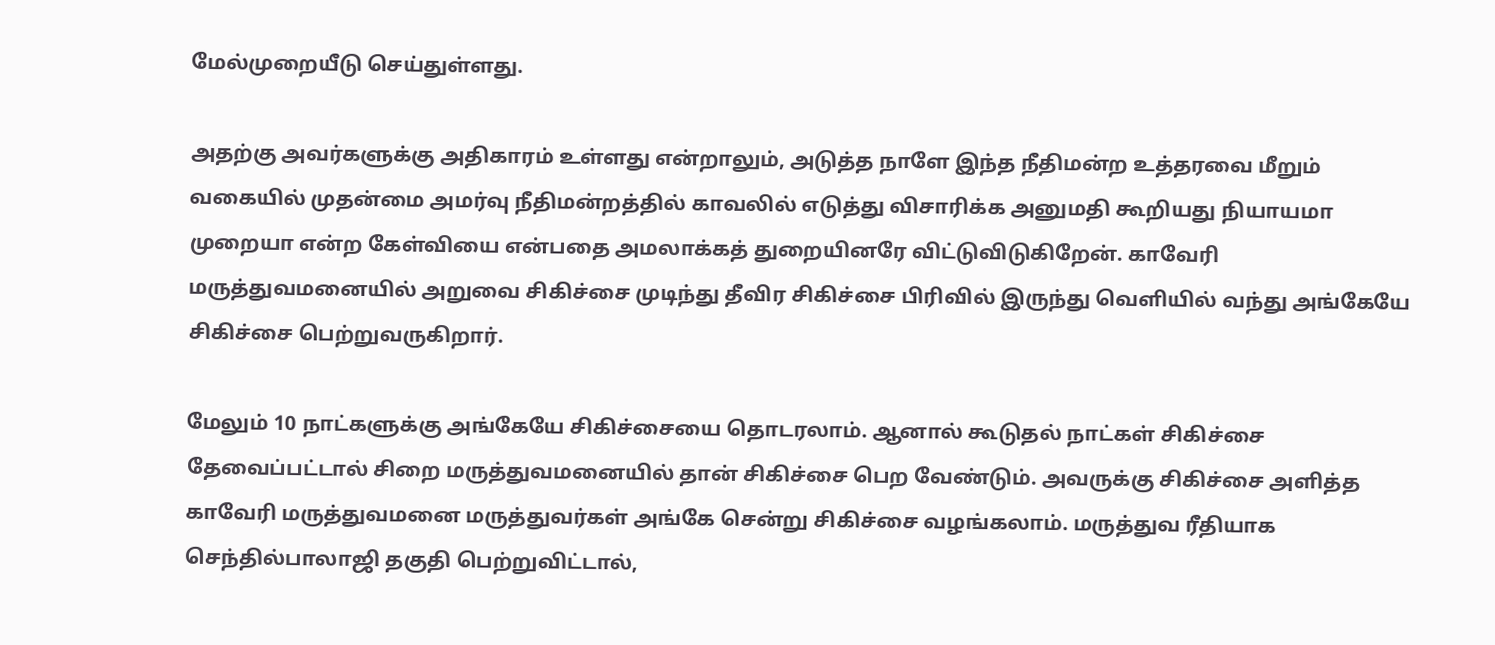மேல்முறையீடு செய்துள்ளது.

அதற்கு அவர்களுக்கு அதிகாரம் உள்ளது என்றாலும், அடுத்த நாளே இந்த நீதிமன்ற உத்தரவை மீறும் வகையில் முதன்மை அமர்வு நீதிமன்றத்தில் காவலில் எடுத்து விசாரிக்க அனுமதி கூறியது நியாயமா முறையா என்ற கேள்வியை என்பதை அமலாக்கத் துறையினரே விட்டுவிடுகிறேன். காவேரி மருத்துவமனையில் அறுவை சிகிச்சை முடிந்து தீவிர சிகிச்சை பிரிவில் இருந்து வெளியில் வந்து அங்கேயே சிகிச்சை பெற்றுவருகிறார்.

மேலும் 10 நாட்களுக்கு அங்கேயே சிகிச்சையை தொடரலாம். ஆனால் கூடுதல் நாட்கள் சிகிச்சை தேவைப்பட்டால் சிறை மருத்துவமனையில் தான் சிகிச்சை பெற வேண்டும். அவருக்கு சிகிச்சை அளித்த காவேரி மருத்துவமனை மருத்துவர்கள் அங்கே சென்று சிகிச்சை வழங்கலாம். மருத்துவ ரீதியாக செந்தில்பாலாஜி தகுதி பெற்றுவிட்டால்,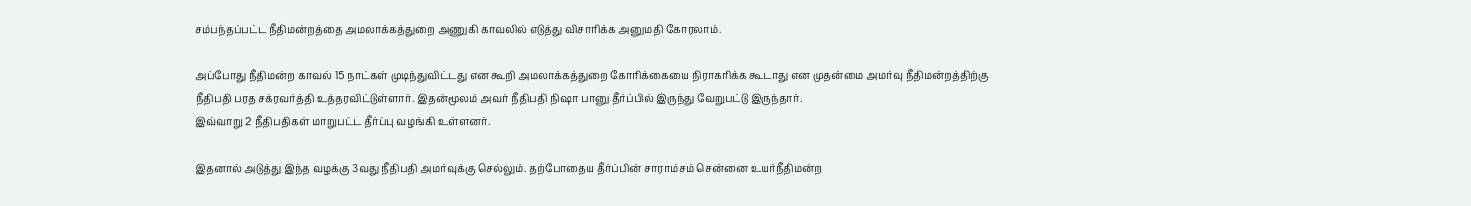சம்பந்தப்பட்ட நீதிமன்றத்தை அமலாக்கத்துறை அணுகி காவலில் எடுத்து விசாரிக்க அனுமதி கோரலாம்.

அப்போது நீதிமன்ற காவல் 15 நாட்கள் முடிந்துவிட்டது என கூறி அமலாக்கத்துறை கோரிக்கையை நிராகரிக்க கூடாது என முதன்மை அமர்வு நீதிமன்றத்திற்கு நீதிபதி பரத சக்ரவர்த்தி உத்தரவிட்டுள்ளார். இதன்மூலம் அவர் நீதிபதி நிஷா பானு தீர்ப்பில் இருந்து வேறுபட்டு இருந்தார்.
இவ்வாறு 2 நீதிபதிகள் மாறுபட்ட தீர்ப்பு வழங்கி உள்ளனர்.

இதனால் அடுத்து இந்த வழக்கு 3வது நீதிபதி அமர்வுக்கு செல்லும். தற்போதைய தீர்ப்பின் சாராம்சம் சென்னை உயர்நீதிமன்ற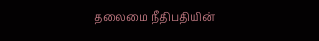தலைமை நீதிபதியின்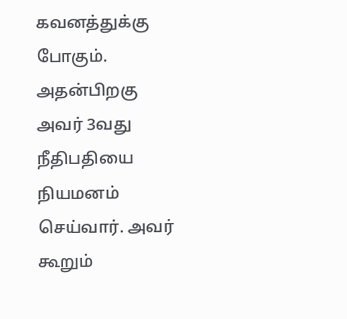கவனத்துக்கு போகும். அதன்பிறகு அவர் 3வது நீதிபதியை நியமனம் செய்வார். அவர் கூறும்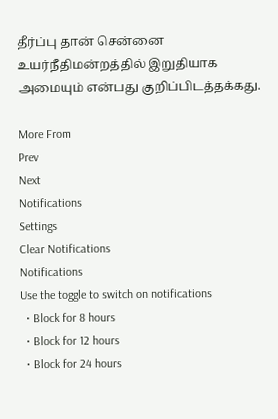தீர்ப்பு தான் சென்னை உயர்நீதிமன்றத்தில் இறுதியாக அமையும் என்பது குறிப்பிடத்தக்கது.

More From
Prev
Next
Notifications
Settings
Clear Notifications
Notifications
Use the toggle to switch on notifications
  • Block for 8 hours
  • Block for 12 hours
  • Block for 24 hours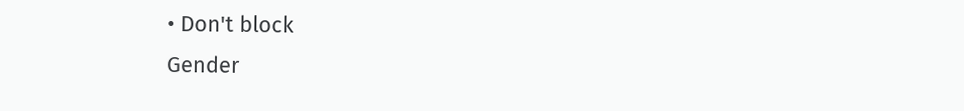• Don't block
Gender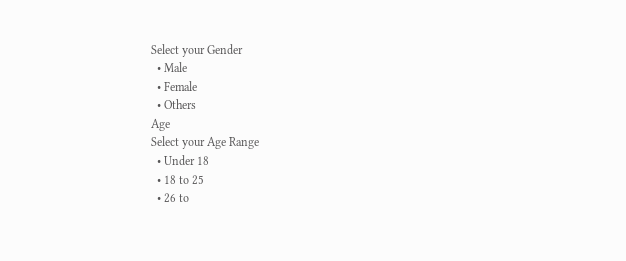Select your Gender
  • Male
  • Female
  • Others
Age
Select your Age Range
  • Under 18
  • 18 to 25
  • 26 to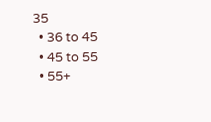35
  • 36 to 45
  • 45 to 55
  • 55+